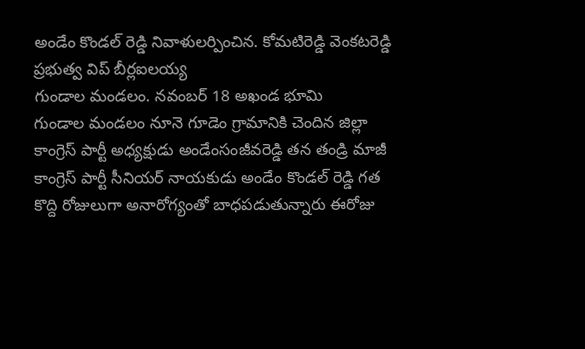అండేం కొండల్ రెడ్డి నివాళులర్పించిన. కోమటిరెడ్డి వెంకటరెడ్డి ప్రభుత్వ విప్ బీర్లఐలయ్య
గుండాల మండలం. నవంబర్ 18 అఖండ భూమి
గుండాల మండలం నూనె గూడెం గ్రామానికి చెందిన జిల్లా కాంగ్రెస్ పార్టీ అధ్యక్షుడు అండేంసంజీవరెడ్డి తన తండ్రి మాజీ కాంగ్రెస్ పార్టీ సీనియర్ నాయకుడు అండేం కొండల్ రెడ్డి గత కొద్ది రోజులుగా అనారోగ్యంతో బాధపడుతున్నారు ఈరోజు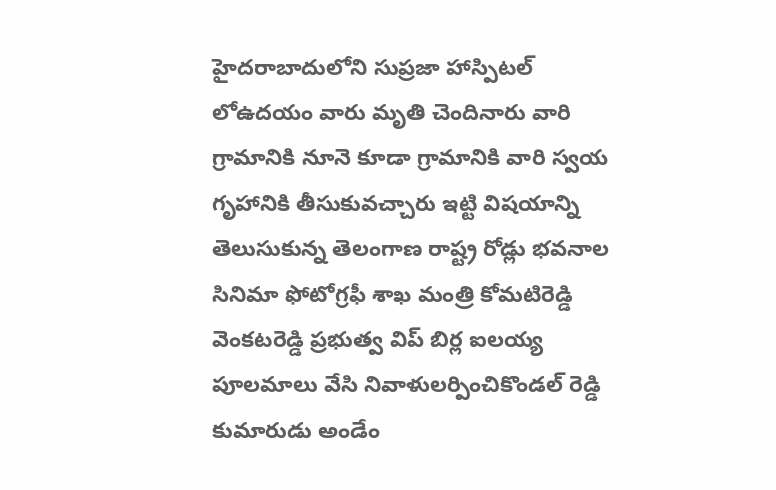హైదరాబాదులోని సుప్రజా హాస్పిటల్ లోఉదయం వారు మృతి చెందినారు వారి గ్రామానికి నూనె కూడా గ్రామానికి వారి స్వయ గృహానికి తీసుకువచ్చారు ఇట్టి విషయాన్ని తెలుసుకున్న తెలంగాణ రాష్ట్ర రోడ్లు భవనాల సినిమా ఫోటోగ్రఫీ శాఖ మంత్రి కోమటిరెడ్డి వెంకటరెడ్డి ప్రభుత్వ విప్ బిర్ల ఐలయ్య పూలమాలు వేసి నివాళులర్పించికొండల్ రెడ్డి కుమారుడు అండేం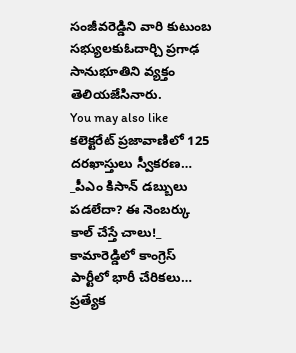సంజీవరెడ్డిని వారి కుటుంబ సభ్యులకుఓదార్చి ప్రగాఢ సానుభూతిని వ్యక్తం తెలియజేసినారు.
You may also like
కలెక్టరేట్ ప్రజావాణిలో 125 దరఖాస్తులు స్వీకరణ…
_పీఎం కిసాన్ డబ్బులు పడలేదా? ఈ నెంబర్కు కాల్ చేస్తే చాలు!_
కామారెడ్డిలో కాంగ్రెస్ పార్టీలో భారీ చేరికలు…
ప్రత్యేక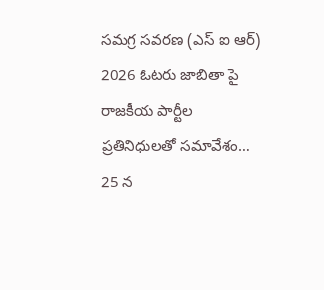సమగ్ర సవరణ (ఎస్ ఐ ఆర్) 2026 ఓటరు జాబితా పై రాజకీయ పార్టీల ప్రతినిధులతో సమావేశం…
25 న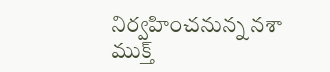నిర్వహించనున్న నశా ముక్త్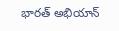భారత్ అభియాన్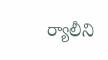ర్యాలీని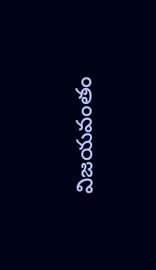విజయవంతం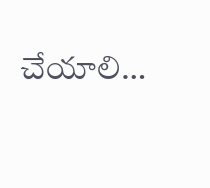చేయాలి…